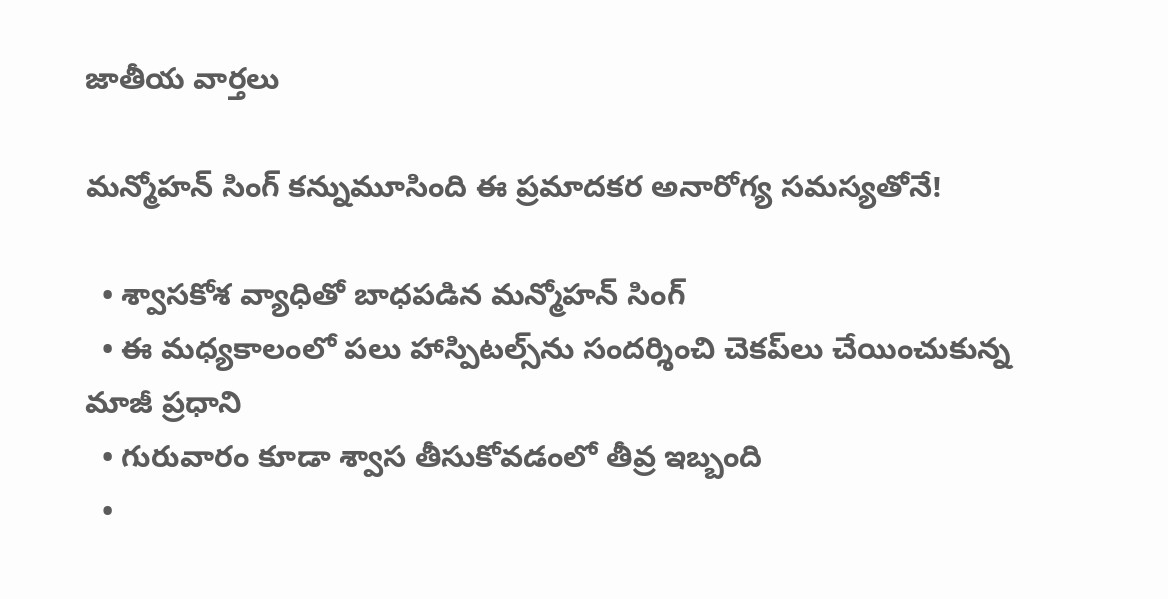జాతీయ వార్తలు

మన్మోహన్ సింగ్ కన్నుమూసింది ఈ ప్రమాదకర అనారోగ్య సమస్యతోనే!

  • శ్వాసకోశ వ్యాధితో బాధపడిన మన్మోహన్ సింగ్
  • ఈ మధ్యకాలంలో పలు హాస్పిటల్స్‌‌ను సందర్శించి చెకప్‌లు చేయించుకున్న మాజీ ప్రధాని
  • గురువారం కూడా శ్వాస తీసుకోవడంలో తీవ్ర ఇబ్బంది
  •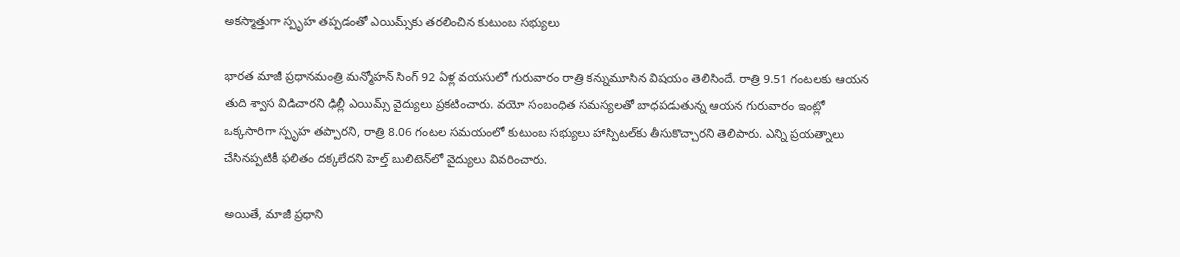అకస్మాత్తుగా స్పృహ తప్పడంతో ఎయిమ్స్‌కు తరలించిన కుటుంబ సభ్యులు

భారత మాజీ ప్రధానమంత్రి మన్మోహన్ సింగ్ 92 ఏళ్ల వయసులో గురువారం రాత్రి కన్నుమూసిన విషయం తెలిసిందే. రాత్రి 9.51 గంటలకు ఆయన తుది శ్వాస విడిచారని ఢిల్లీ ఎయిమ్స్ వైద్యులు ప్రకటించారు. వయో సంబంధిత సమస్యలతో బాధపడుతున్న ఆయన గురువారం ఇంట్లో ఒక్కసారిగా స్పృహ తప్పారని, రాత్రి 8.06 గంటల సమయంలో కుటుంబ సభ్యులు హాస్పిటల్‌కు తీసుకొచ్చారని తెలిపారు. ఎన్ని ప్రయత్నాలు చేసినప్పటికీ ఫలితం దక్కలేదని హెల్త్ బులిటెన్‌లో వైద్యులు వివరించారు.

అయితే, మాజీ ప్రధాని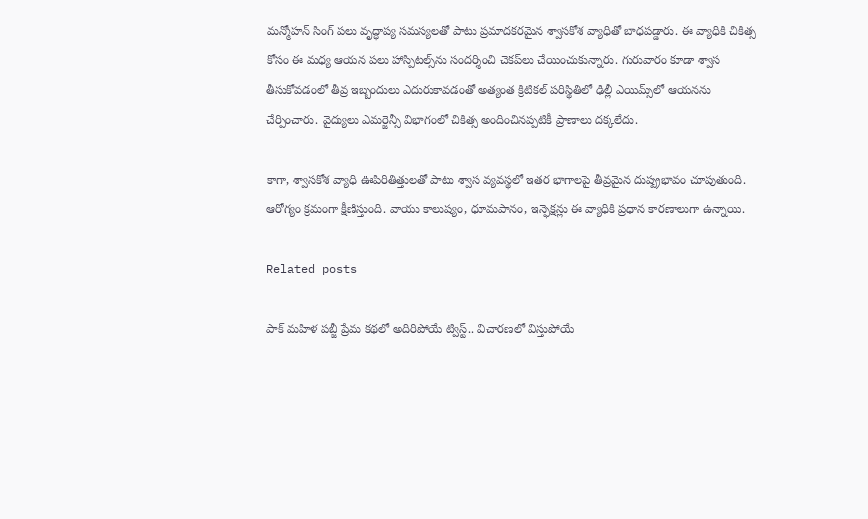మన్మోహన్ సింగ్ పలు వృద్ధాప్య సమస్యలతో పాటు ప్రమాదకరమైన శ్వాసకోశ వ్యాధితో బాధపడ్డారు. ఈ వ్యాధికి చికిత్స కోసం ఈ మధ్య ఆయన పలు హాస్పిటల్స్‌ను సందర్శించి చెకప్‌లు చేయించుకున్నారు. గురువారం కూడా శ్వాస తీసుకోవడంలో తీవ్ర ఇబ్బందులు ఎదురుకావడంతో అత్యంత క్రిటికల్ పరిస్థితిలో ఢిల్లీ ఎయిమ్స్‌లో ఆయనను చేర్పించారు. వైద్యులు ఎమర్జెన్సీ విభాగంలో చికిత్స అందించినప్పటికీ ప్రాణాలు దక్కలేదు.

కాగా, శ్వాసకోశ వ్యాధి ఊపిరితిత్తులతో పాటు శ్వాస వ్యవస్థలో ఇతర భాగాలపై తీవ్రమైన దుష్ప్రభావం చూపుతుంది. ఆరోగ్యం క్రమంగా క్షీణిస్తుంది. వాయు కాలుష్యం, ధూమపానం, ఇన్ఫెక్షన్లు ఈ వ్యాధికి ప్రధాన కారణాలుగా ఉన్నాయి.

Related posts

పాక్ మహిళ పబ్జీ ప్రేమ కథలో అదిరిపోయే ట్విస్ట్.. విచారణలో విస్తుపోయే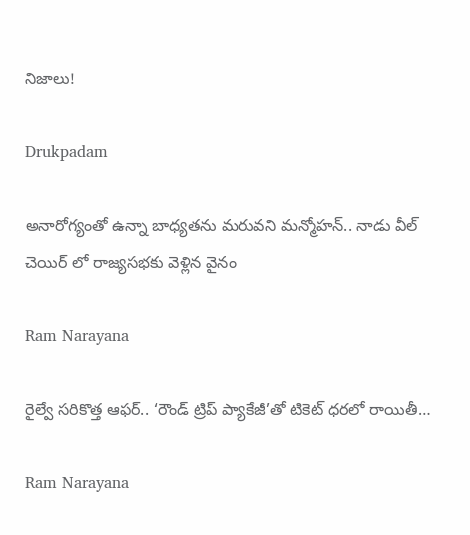నిజాలు!

Drukpadam

అనారోగ్యంతో ఉన్నా బాధ్యతను మరువని మన్మోహన్.. నాడు వీల్ చెయిర్ లో రాజ్యసభకు వెళ్లిన వైనం

Ram Narayana

రైల్వే సరికొత్త ఆఫర్.. ‘రౌండ్ ట్రిప్ ప్యాకేజీ’తో టికెట్ ధరలో రాయితీ…

Ram Narayana